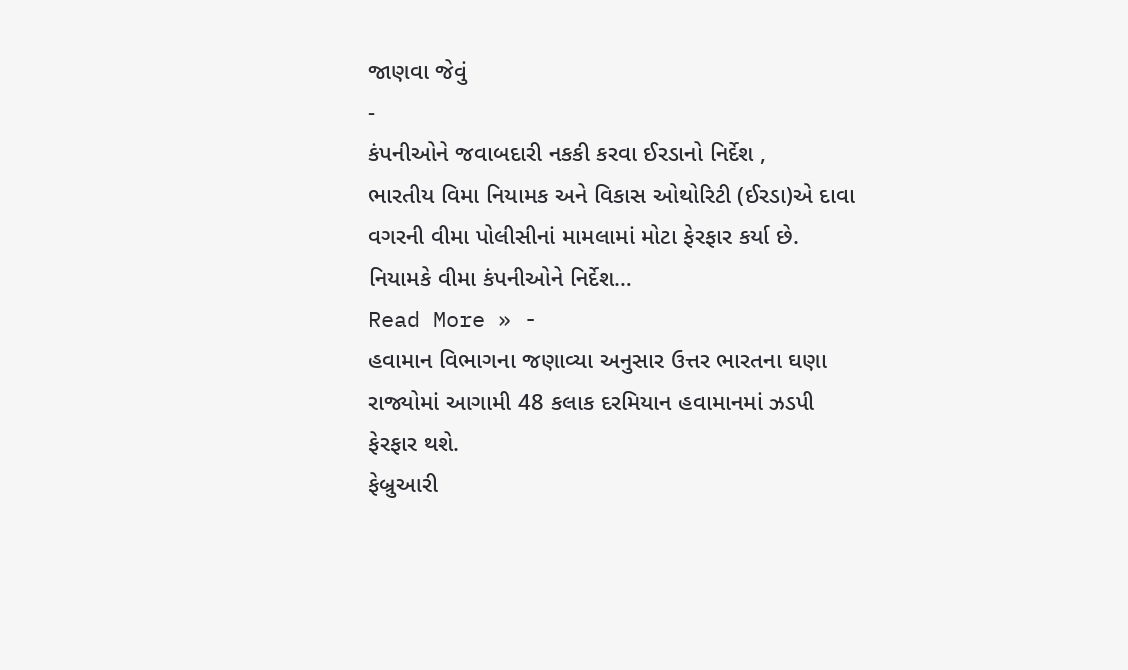જાણવા જેવું
-
કંપનીઓને જવાબદારી નકકી કરવા ઈરડાનો નિર્દેશ ,
ભારતીય વિમા નિયામક અને વિકાસ ઓથોરિટી (ઈરડા)એ દાવા વગરની વીમા પોલીસીનાં મામલામાં મોટા ફેરફાર કર્યા છે. નિયામકે વીમા કંપનીઓને નિર્દેશ…
Read More » -
હવામાન વિભાગના જણાવ્યા અનુસાર ઉત્તર ભારતના ઘણા રાજ્યોમાં આગામી 48 કલાક દરમિયાન હવામાનમાં ઝડપી ફેરફાર થશે.
ફેબ્રુઆરી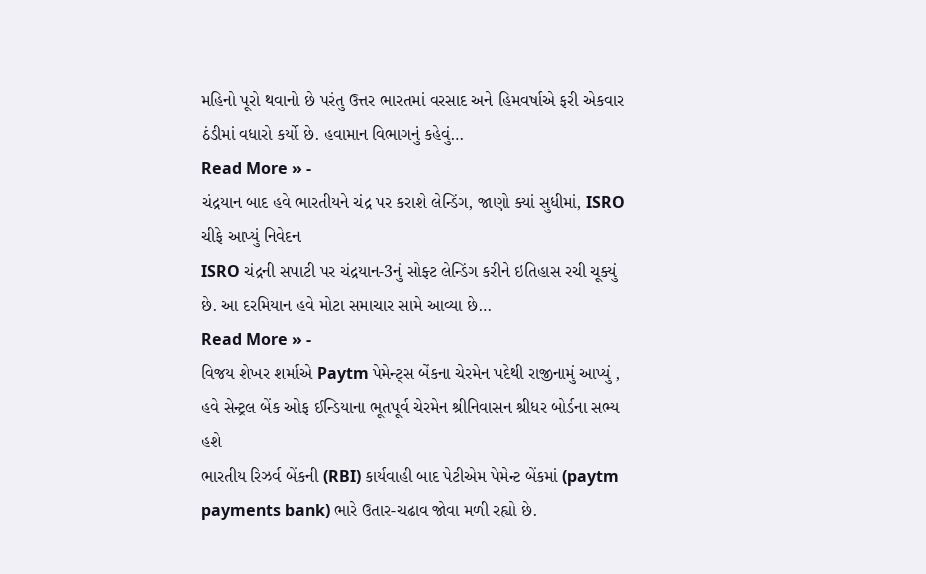મહિનો પૂરો થવાનો છે પરંતુ ઉત્તર ભારતમાં વરસાદ અને હિમવર્ષાએ ફરી એકવાર ઠંડીમાં વધારો કર્યો છે. હવામાન વિભાગનું કહેવું…
Read More » -
ચંદ્રયાન બાદ હવે ભારતીયને ચંદ્ર પર કરાશે લેન્ડિંગ, જાણો ક્યાં સુધીમાં, ISRO ચીફે આપ્યું નિવેદન
ISRO ચંદ્રની સપાટી પર ચંદ્રયાન-3નું સોફ્ટ લેન્ડિંગ કરીને ઇતિહાસ રચી ચૂક્યું છે. આ દરમિયાન હવે મોટા સમાચાર સામે આવ્યા છે…
Read More » -
વિજય શેખર શર્માએ Paytm પેમેન્ટ્સ બેંકના ચેરમેન પદેથી રાજીનામું આપ્યું , હવે સેન્ટ્રલ બેંક ઓફ ઈન્ડિયાના ભૂતપૂર્વ ચેરમેન શ્રીનિવાસન શ્રીધર બોર્ડના સભ્ય હશે
ભારતીય રિઝર્વ બેંકની (RBI) કાર્યવાહી બાદ પેટીએમ પેમેન્ટ બેંકમાં (paytm payments bank) ભારે ઉતાર-ચઢાવ જોવા મળી રહ્યો છે.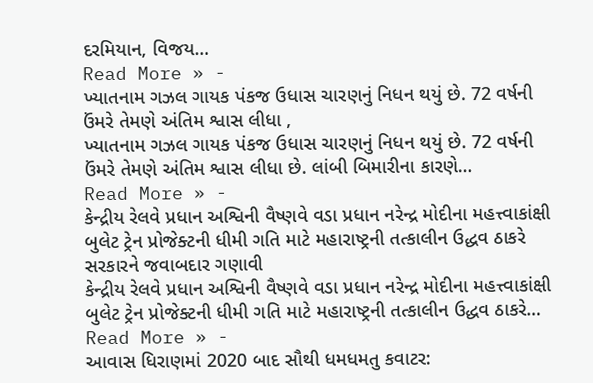દરમિયાન, વિજય…
Read More » -
ખ્યાતનામ ગઝલ ગાયક પંકજ ઉધાસ ચારણનું નિધન થયું છે. 72 વર્ષની ઉંમરે તેમણે અંતિમ શ્વાસ લીધા ,
ખ્યાતનામ ગઝલ ગાયક પંકજ ઉધાસ ચારણનું નિધન થયું છે. 72 વર્ષની ઉંમરે તેમણે અંતિમ શ્વાસ લીધા છે. લાંબી બિમારીના કારણે…
Read More » -
કેન્દ્રીય રેલવે પ્રધાન અશ્વિની વૈષ્ણવે વડા પ્રધાન નરેન્દ્ર મોદીના મહત્ત્વાકાંક્ષી બુલેટ ટ્રેન પ્રોજેક્ટની ધીમી ગતિ માટે મહારાષ્ટ્રની તત્કાલીન ઉદ્ધવ ઠાકરે સરકારને જવાબદાર ગણાવી
કેન્દ્રીય રેલવે પ્રધાન અશ્વિની વૈષ્ણવે વડા પ્રધાન નરેન્દ્ર મોદીના મહત્ત્વાકાંક્ષી બુલેટ ટ્રેન પ્રોજેક્ટની ધીમી ગતિ માટે મહારાષ્ટ્રની તત્કાલીન ઉદ્ધવ ઠાકરે…
Read More » -
આવાસ ધિરાણમાં 2020 બાદ સૌથી ધમધમતુ કવાટર: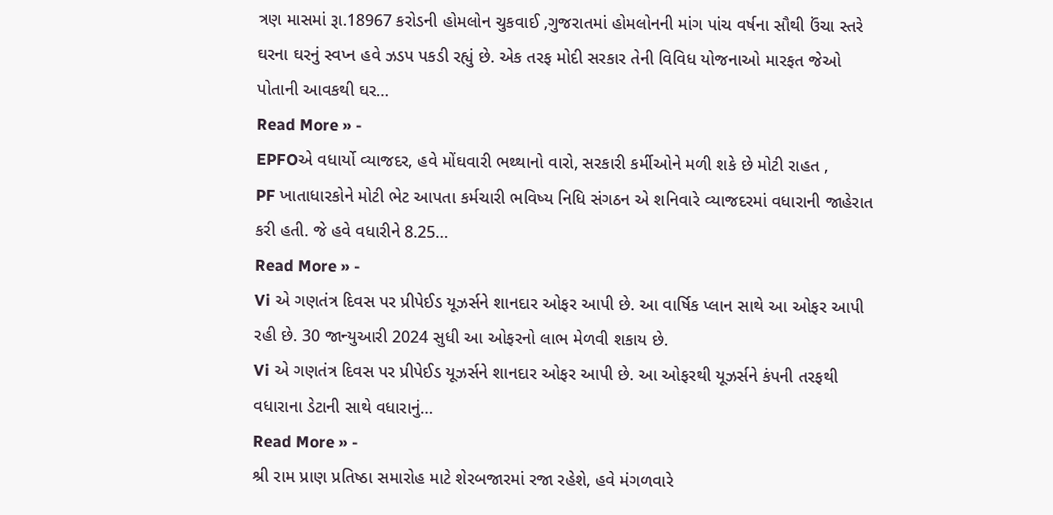ત્રણ માસમાં રૂા.18967 કરોડની હોમલોન ચુકવાઈ ,ગુજરાતમાં હોમલોનની માંગ પાંચ વર્ષના સૌથી ઉંચા સ્તરે
ઘરના ઘરનું સ્વપ્ન હવે ઝડપ પકડી રહ્યું છે. એક તરફ મોદી સરકાર તેની વિવિધ યોજનાઓ મારફત જેઓ પોતાની આવકથી ઘર…
Read More » -
EPFOએ વધાર્યો વ્યાજદર, હવે મોંઘવારી ભથ્થાનો વારો, સરકારી કર્મીઓને મળી શકે છે મોટી રાહત ,
PF ખાતાધારકોને મોટી ભેટ આપતા કર્મચારી ભવિષ્ય નિધિ સંગઠન એ શનિવારે વ્યાજદરમાં વધારાની જાહેરાત કરી હતી. જે હવે વધારીને 8.25…
Read More » -
Vi એ ગણતંત્ર દિવસ પર પ્રીપેઈડ યૂઝર્સને શાનદાર ઓફર આપી છે. આ વાર્ષિક પ્લાન સાથે આ ઓફર આપી રહી છે. 30 જાન્યુઆરી 2024 સુધી આ ઓફરનો લાભ મેળવી શકાય છે.
Vi એ ગણતંત્ર દિવસ પર પ્રીપેઈડ યૂઝર્સને શાનદાર ઓફર આપી છે. આ ઓફરથી યૂઝર્સને કંપની તરફથી વધારાના ડેટાની સાથે વધારાનું…
Read More » -
શ્રી રામ પ્રાણ પ્રતિષ્ઠા સમારોહ માટે શેરબજારમાં રજા રહેશે, હવે મંગળવારે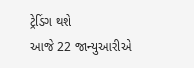ટ્રેડિંગ થશે
આજે 22 જાન્યુઆરીએ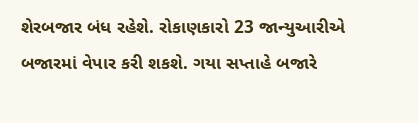શેરબજાર બંધ રહેશે. રોકાણકારો 23 જાન્યુઆરીએ બજારમાં વેપાર કરી શકશે. ગયા સપ્તાહે બજારે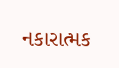નકારાત્મક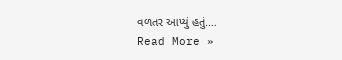વળતર આપ્યું હતું.…
Read More »